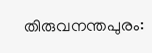തിരുവനന്തപുരം: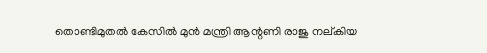തൊണ്ടിമുതൽ കേസിൽ മുൻ മന്ത്രി ആന്റണി രാജു നല്കിയ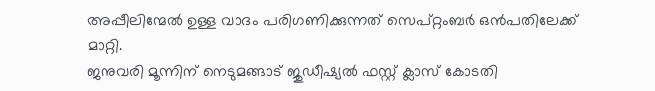അപ്പീലിന്മേൽ ഉള്ള വാദം പരിഗണിക്കുന്നത് സെപ്റ്റംബർ ഒൻപതിലേക്ക് മാറ്റി.
ജനുവരി മൂന്നിന് നെടുമങ്ങാട് ജുഡീഷ്യൽ ഫസ്റ്റ് ക്ലാസ് കോടതി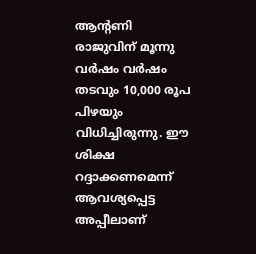ആന്റണി രാജുവിന് മൂന്നു വർഷം വർഷം തടവും 10,000 രൂപ പിഴയും വിധിച്ചിരുന്നു. ഈ ശിക്ഷ റദ്ദാക്കണമെന്ന് ആവശ്യപ്പെട്ട അപ്പീലാണ്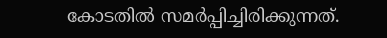കോടതിൽ സമർപ്പിച്ചിരിക്കുന്നത്.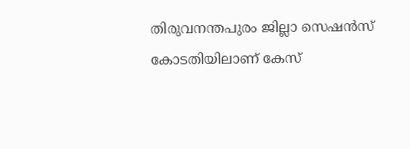തിരുവനന്തപുരം ജില്ലാ സെഷൻസ് കോടതിയിലാണ് കേസ്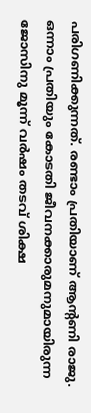പരിഗണിക്കുന്നത്. രണ്ടാം പ്രതിയാണ് ആന്റണി രാജു. ഒന്നാം പ്രതിയും കോടതി ജീവനക്കാരുമനുമായിരുന്ന ജോസിനു മൂന്ന് വർഷം തടവ് ശിക്ഷ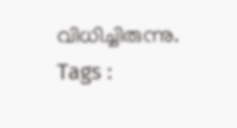വിധിച്ചിരുന്നു.
Tags :